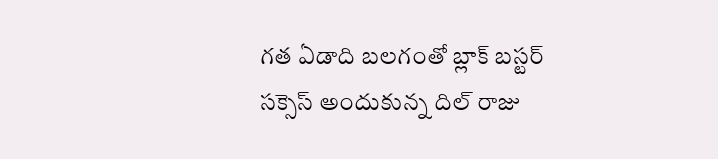గత ఏడాది బలగంతో బ్లాక్ బస్టర్ సక్సెస్ అందుకున్న దిల్ రాజు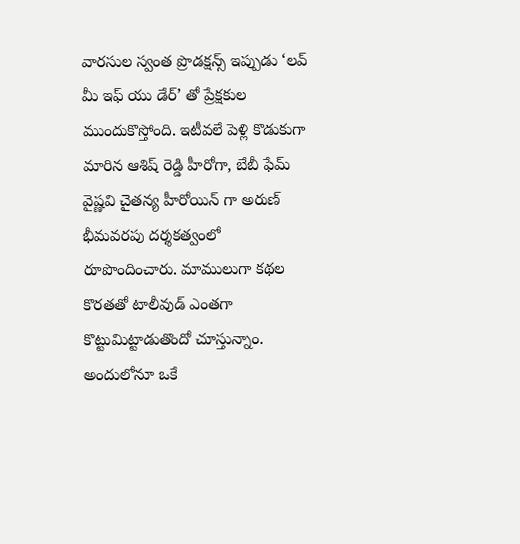వారసుల స్వంత ప్రొడక్షన్స్ ఇప్పుడు ‘లవ్ మీ ఇఫ్ యు డేర్’ తో ప్రేక్షకుల ముందుకొస్తోంది. ఇటీవలే పెళ్లి కొడుకుగా మారిన ఆశిష్ రెడ్డి హీరోగా, బేబీ ఫేమ్ వైష్ణవి చైతన్య హీరోయిన్ గా అరుణ్ భీమవరపు దర్శకత్వంలో రూపొందించారు. మాములుగా కథల కొరతతో టాలీవుడ్ ఎంతగా కొట్టుమిట్టాడుతొందో చూస్తున్నాం. అందులోనూ ఒకే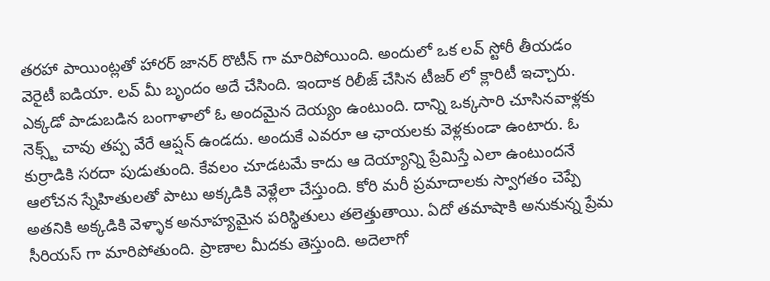తరహా పాయింట్లతో హారర్ జానర్ రొటీన్ గా మారిపోయింది. అందులో ఒక లవ్ స్టోరీ తీయడం వెరైటీ ఐడియా. లవ్ మీ బృందం అదే చేసింది. ఇందాక రిలీజ్ చేసిన టీజర్ లో క్లారిటీ ఇచ్చారు.
ఎక్కడో పాడుబడిన బంగాళాలో ఓ అందమైన దెయ్యం ఉంటుంది. దాన్ని ఒక్కసారి చూసినవాళ్లకు నెక్స్ట్ చావు తప్ప వేరే ఆప్షన్ ఉండదు. అందుకే ఎవరూ ఆ ఛాయలకు వెళ్లకుండా ఉంటారు. ఓ కుర్రాడికి సరదా పుడుతుంది. కేవలం చూడటమే కాదు ఆ దెయ్యాన్ని ప్రేమిస్తే ఎలా ఉంటుందనే ఆలోచన స్నేహితులతో పాటు అక్కడికి వెళ్లేలా చేస్తుంది. కోరి మరీ ప్రమాదాలకు స్వాగతం చెప్పే అతనికి అక్కడికి వెళ్ళాక అనూహ్యమైన పరిస్థితులు తలెత్తుతాయి. ఏదో తమాషాకి అనుకున్న ప్రేమ సీరియస్ గా మారిపోతుంది. ప్రాణాల మీదకు తెస్తుంది. అదెలాగో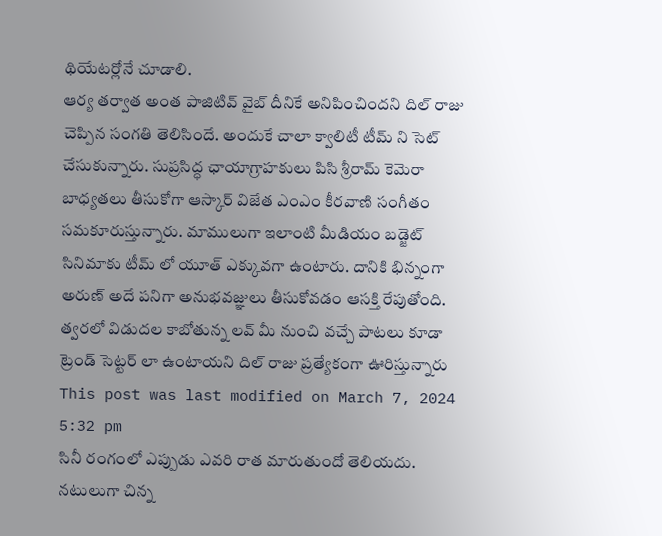థియేటర్లోనే చూడాలి.
ఆర్య తర్వాత అంత పాజిటివ్ వైబ్ దీనికే అనిపించిందని దిల్ రాజు చెప్పిన సంగతి తెలిసిందే. అందుకే చాలా క్వాలిటీ టీమ్ ని సెట్ చేసుకున్నారు. సుప్రసిద్ధ ఛాయాగ్రాహకులు పిసి శ్రీరామ్ కెమెరా బాధ్యతలు తీసుకోగా ఆస్కార్ విజేత ఎంఎం కీరవాణి సంగీతం సమకూరుస్తున్నారు. మాములుగా ఇలాంటి మీడియం బడ్జెట్ సినిమాకు టీమ్ లో యూత్ ఎక్కువగా ఉంటారు. దానికి భిన్నంగా అరుణ్ అదే పనిగా అనుభవజ్ఞులు తీసుకోవడం ఆసక్తి రేపుతోంది. త్వరలో విడుదల కాబోతున్న లవ్ మీ నుంచి వచ్చే పాటలు కూడా ట్రెండ్ సెట్టర్ లా ఉంటాయని దిల్ రాజు ప్రత్యేకంగా ఊరిస్తున్నారు
This post was last modified on March 7, 2024 5:32 pm
సినీ రంగంలో ఎప్పుడు ఎవరి రాత మారుతుందో తెలియదు. నటులుగా చిన్న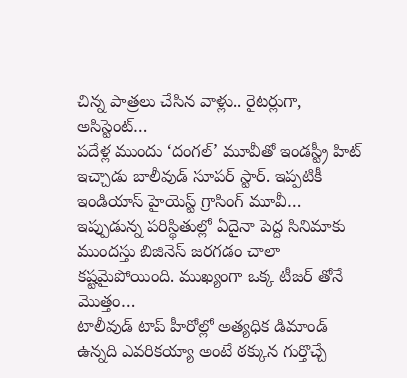చిన్న పాత్రలు చేసిన వాళ్లు.. రైటర్లుగా, అసిస్టెంట్…
పదేళ్ల ముందు ‘దంగల్’ మూవీతో ఇండస్ట్రీ హిట్ ఇచ్చాడు బాలీవుడ్ సూపర్ స్టార్. ఇప్పటికీ ఇండియాస్ హైయెస్ట్ గ్రాసింగ్ మూవీ…
ఇప్పుడున్న పరిస్థితుల్లో ఏదైనా పెద్ద సినిమాకు ముందస్తు బిజినెస్ జరగడం చాలా కష్టమైపోయింది. ముఖ్యంగా ఒక్క టీజర్ తోనే మొత్తం…
టాలీవుడ్ టాప్ హీరోల్లో అత్యధిక డిమాండ్ ఉన్నది ఎవరికయ్యా అంటే ఠక్కున గుర్తొచ్చే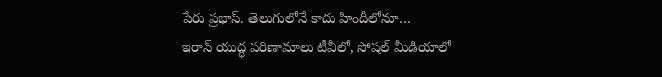పేరు ప్రభాస్. తెలుగులోనే కాదు హిందీలోనూ…
ఇరాన్ యుద్ధ పరిణామాలు టీవీలో, సోషల్ మీడియాలో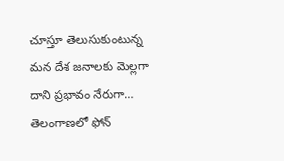చూస్తూ తెలుసుకుంటున్న మన దేశ జనాలకు మెల్లగా దాని ప్రభావం నేరుగా…
తెలంగాణలో ఫోన్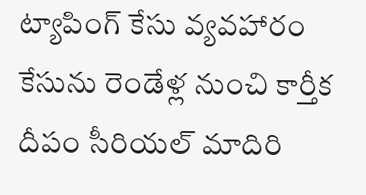ట్యాపింగ్ కేసు వ్యవహారం కేసును రెండేళ్ల నుంచి కార్తీక దీపం సీరియల్ మాదిరి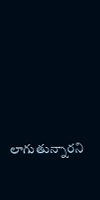లాగుతున్నారని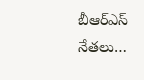బీఆర్ఎస్ నేతలు…